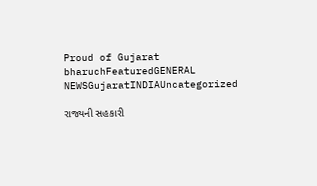Proud of Gujarat
bharuchFeaturedGENERAL NEWSGujaratINDIAUncategorized

રાજ્યની સહકારી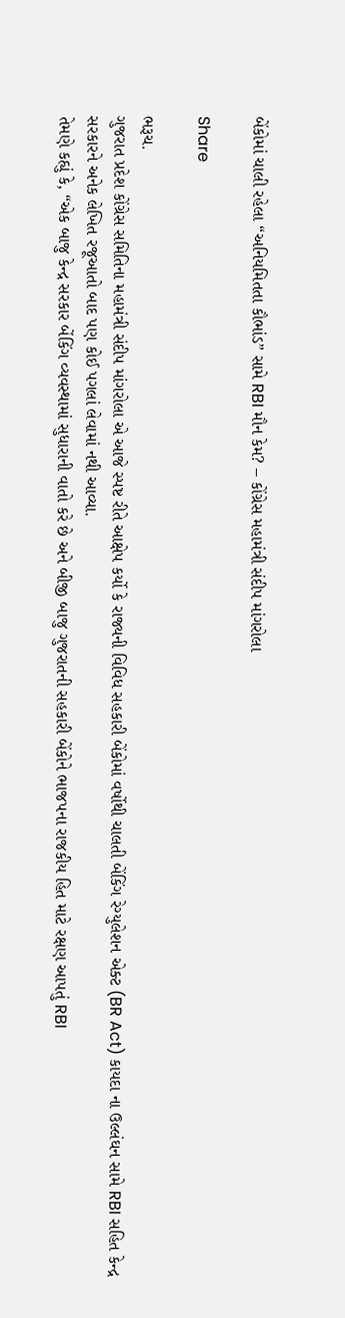બેંકોમાં ચાલી રહેલા “અનિયમિતતા કૌભાંડ” સામે RBI મૌન કેમ? – કોંગ્રેસ મહામંત્રી સંદીપ માંગરોલા

Share

ભરૂચ.
ગુજરાત પ્રદેશ કોંગ્રેસ સમિતિના મહામંત્રી સંદીપ માંગરોલા એ આજે સ્પષ્ટ રીતે આક્ષેપ કર્યો કે રાજ્યની વિવિધ સહકારી બેંકોમાં વર્ષોથી ચાલતી બેંકિંગ રેગ્યુલેશન એક્ટ (BR Act) કાયદા ના ઉલ્લંઘન સામે RBI સહિત કેન્દ્ર સરકારને અનેક લેખિત રજૂઆતો બાદ પણ કોઈ પગલાં લેવામાં નથી આવ્યા.
તેમણે કહ્યું કે, “એક બાજુ કેન્દ્ર સરકાર બેંકિંગ વ્યવસ્થામાં સુધારાની વાતો કરે છે અને બીજી બાજુ ગુજરાતની સહકારી બેંકોને ભાજપના રાજકીય હિત માટે રક્ષણ આપતું RBI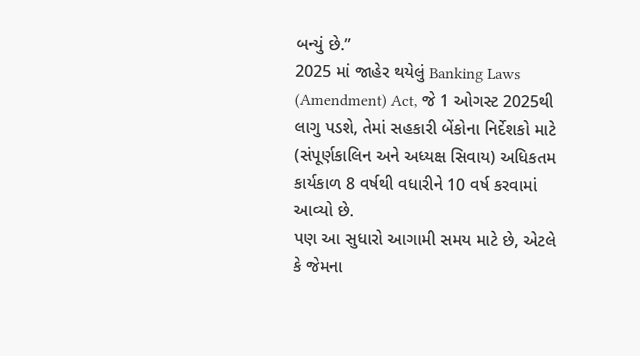બન્યું છે.”
2025 માં જાહેર થયેલું Banking Laws (Amendment) Act, જે 1 ઓગસ્ટ 2025થી લાગુ પડશે, તેમાં સહકારી બેંકોના નિર્દેશકો માટે (સંપૂર્ણકાલિન અને અધ્યક્ષ સિવાય) અધિકતમ કાર્યકાળ 8 વર્ષથી વધારીને 10 વર્ષ કરવામાં આવ્યો છે.
પણ આ સુધારો આગામી સમય માટે છે, એટલે કે જેમના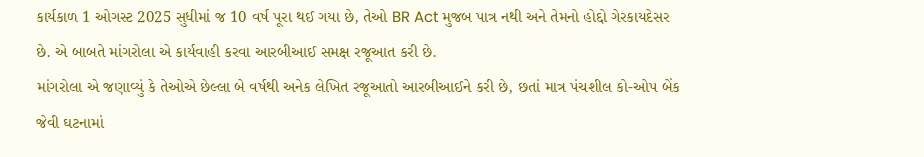કાર્યકાળ 1 ઓગસ્ટ 2025 સુધીમાં જ 10 વર્ષ પૂરા થઈ ગયા છે, તેઓ BR Act મુજબ પાત્ર નથી અને તેમનો હોદ્દો ગેરકાયદેસર છે. એ બાબતે માંગરોલા એ કાર્યવાહી કરવા આરબીઆઈ સમક્ષ રજૂઆત કરી છે.
માંગરોલા એ જણાવ્યું કે તેઓએ છેલ્લા બે વર્ષથી અનેક લેખિત રજૂઆતો આરબીઆઈને કરી છે, છતાં માત્ર પંચશીલ કો-ઓપ બેંક જેવી ઘટનામાં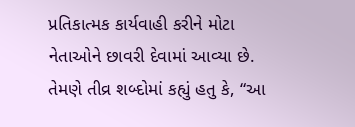પ્રતિકાત્મક કાર્યવાહી કરીને મોટા નેતાઓને છાવરી દેવામાં આવ્યા છે. તેમણે તીવ્ર શબ્દોમાં કહ્યું હતુ કે, “આ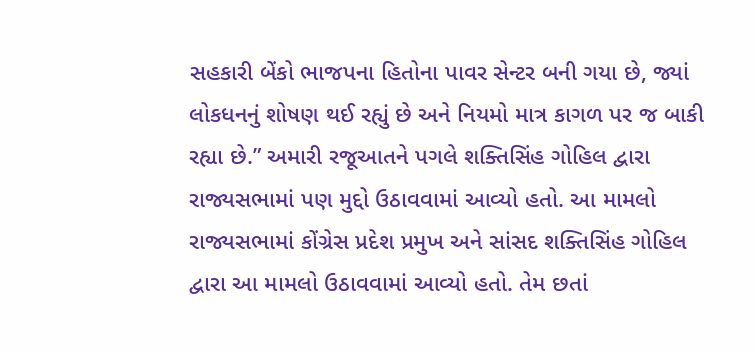સહકારી બેંકો ભાજપના હિતોના પાવર સેન્ટર બની ગયા છે, જ્યાં લોકધનનું શોષણ થઈ રહ્યું છે અને નિયમો માત્ર કાગળ પર જ બાકી રહ્યા છે.” અમારી રજૂઆતને પગલે શક્તિસિંહ ગોહિલ દ્વારા રાજ્યસભામાં પણ મુદ્દો ઉઠાવવામાં આવ્યો હતો. આ મામલો રાજ્યસભામાં કોંગ્રેસ પ્રદેશ પ્રમુખ અને સાંસદ શક્તિસિંહ ગોહિલ દ્વારા આ મામલો ઉઠાવવામાં આવ્યો હતો. તેમ છતાં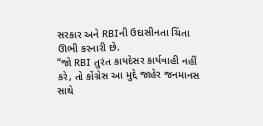સરકાર અને RBIની ઉદાસીનતા ચિંતા ઊભી કરનારી છે.
“જો RBI તુરંત કાયદેસર કાર્યવાહી નહીં કરે, તો કોંગ્રેસ આ મુદ્દે જાહેર જનમાનસ સાથે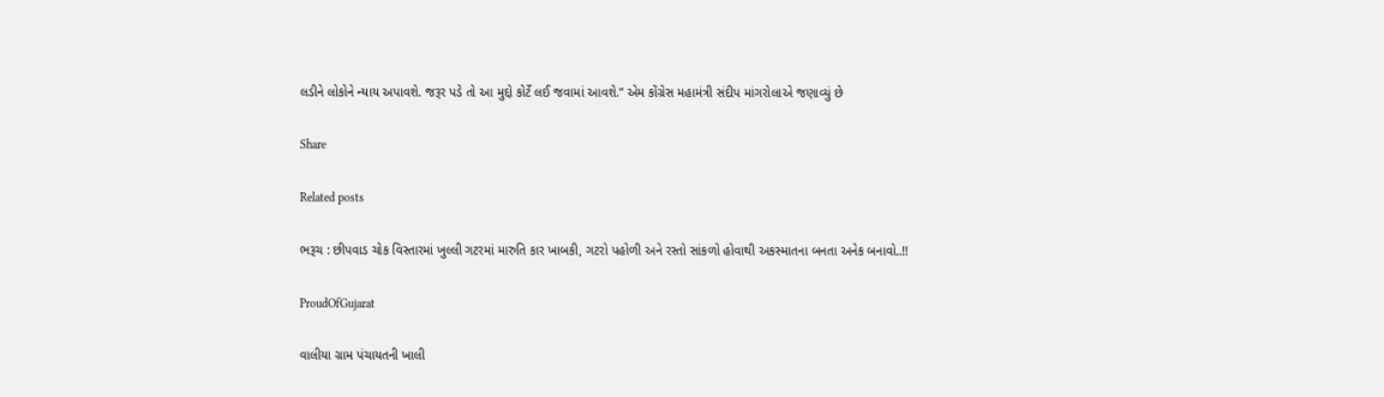લડીને લોકોને ન્યાય અપાવશે. જરૂર પડે તો આ મુદ્દો કોર્ટે લઈ જવામાં આવશે.” એમ કોંગ્રેસ મહામંત્રી સંદીપ માંગરોલાએ જણાવ્યું છે

Share

Related posts

ભરૂચ : છીપવાડ ચોક વિસ્તારમાં ખુલ્લી ગટરમાં મારુતિ કાર ખાબકી, ગટરો પહોળી અને રસ્તો સાંકળો હોવાથી અકસ્માતના બનતા અનેક બનાવો..!!

ProudOfGujarat

વાલીયા ગ્રામ પંચાયતની ખાલી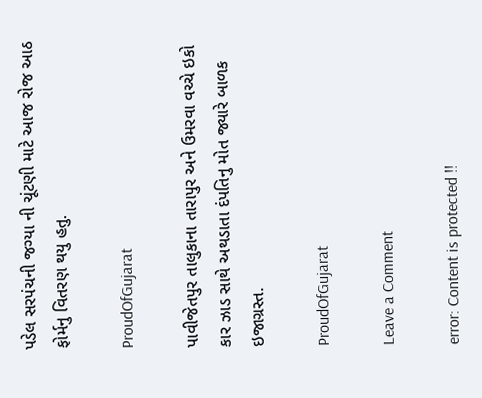પડેલ સરપંચની જગ્યા ની ચૂંટણી માટે આજ રોજ આઠ ફોર્મનુ વિતરણ થયુ હતુ.

ProudOfGujarat

પાવીજેતપુર તાલુકાના તારાપુર અને ઉમરવા વચ્ચે ઇકો કાર ઝાડ સાથે અથડાતા દંપતિનુ મોત જ્યારે બાળક ઇજાગ્રસ્ત.

ProudOfGujarat

Leave a Comment

error: Content is protected !!